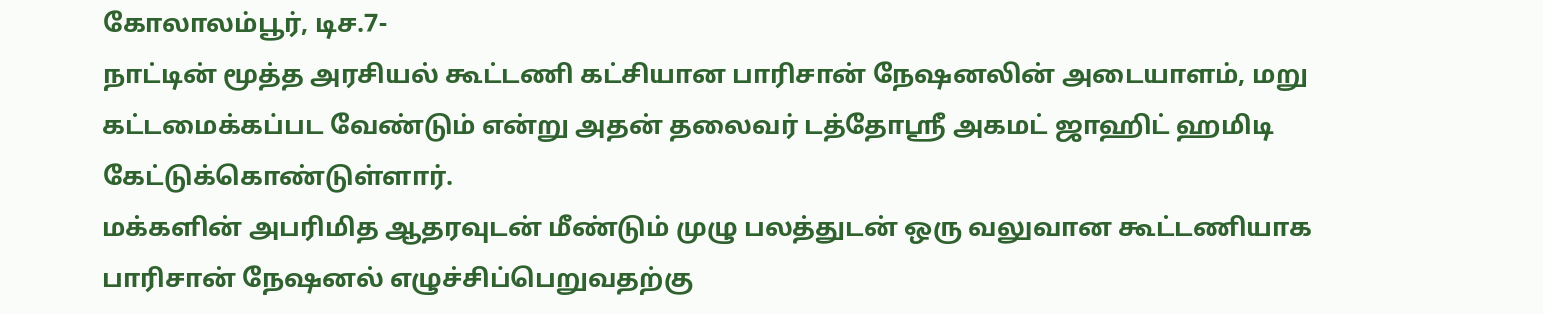கோலாலம்பூர், டிச.7-
நாட்டின் மூத்த அரசியல் கூட்டணி கட்சியான பாரிசான் நேஷனலின் அடையாளம், மறு கட்டமைக்கப்பட வேண்டும் என்று அதன் தலைவர் டத்தோஸ்ரீ அகமட் ஜாஹிட் ஹமிடி கேட்டுக்கொண்டுள்ளார்.
மக்களின் அபரிமித ஆதரவுடன் மீண்டும் முழு பலத்துடன் ஒரு வலுவான கூட்டணியாக பாரிசான் நேஷனல் எழுச்சிப்பெறுவதற்கு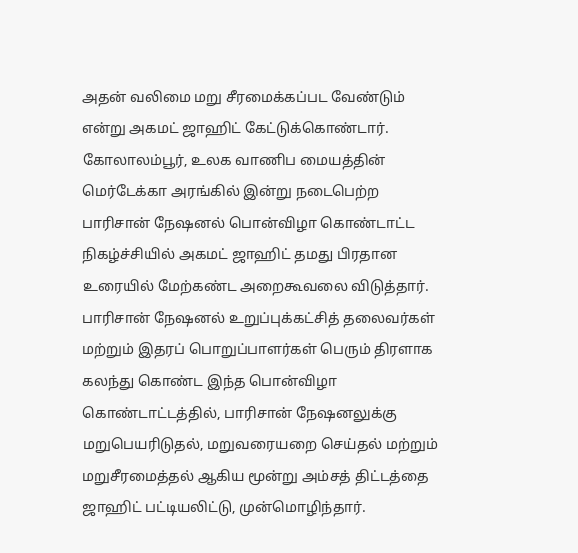அதன் வலிமை மறு சீரமைக்கப்பட வேண்டும் என்று அகமட் ஜாஹிட் கேட்டுக்கொண்டார்.
கோலாலம்பூர், உலக வாணிப மையத்தின் மெர்டேக்கா அரங்கில் இன்று நடைபெற்ற பாரிசான் நேஷனல் பொன்விழா கொண்டாட்ட நிகழ்ச்சியில் அகமட் ஜாஹிட் தமது பிரதான உரையில் மேற்கண்ட அறைகூவலை விடுத்தார்.
பாரிசான் நேஷனல் உறுப்புக்கட்சித் தலைவர்கள் மற்றும் இதரப் பொறுப்பாளர்கள் பெரும் திரளாக கலந்து கொண்ட இந்த பொன்விழா கொண்டாட்டத்தில், பாரிசான் நேஷனலுக்கு மறுபெயரிடுதல், மறுவரையறை செய்தல் மற்றும் மறுசீரமைத்தல் ஆகிய மூன்று அம்சத் திட்டத்தை ஜாஹிட் பட்டியலிட்டு, முன்மொழிந்தார்.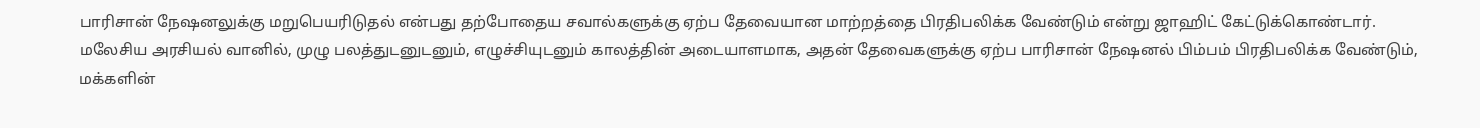பாரிசான் நேஷனலுக்கு மறுபெயரிடுதல் என்பது தற்போதைய சவால்களுக்கு ஏற்ப தேவையான மாற்றத்தை பிரதிபலிக்க வேண்டும் என்று ஜாஹிட் கேட்டுக்கொண்டார்.
மலேசிய அரசியல் வானில், முழு பலத்துடனுடனும், எழுச்சியுடனும் காலத்தின் அடையாளமாக, அதன் தேவைகளுக்கு ஏற்ப பாரிசான் நேஷனல் பிம்பம் பிரதிபலிக்க வேண்டும், மக்களின்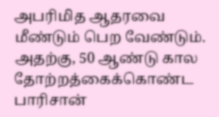அபரிமித ஆதரவை மீண்டும் பெற வேண்டும்.
அதற்கு, 50 ஆண்டு கால தோற்றத்கைக்கொண்ட பாரிசான்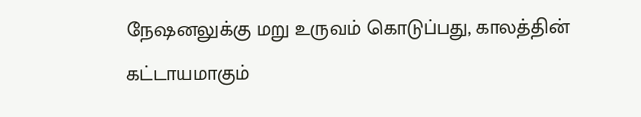நேஷனலுக்கு மறு உருவம் கொடுப்பது, காலத்தின் கட்டாயமாகும்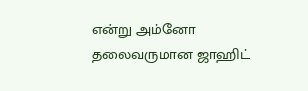என்று அம்னோ தலைவருமான ஜாஹிட்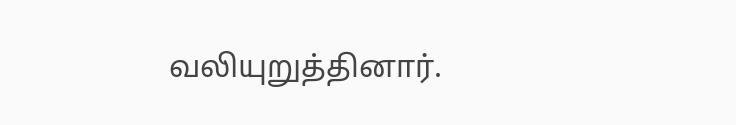வலியுறுத்தினார்.